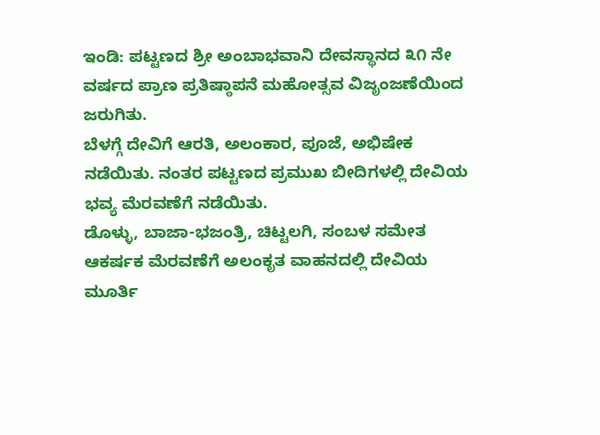ಇಂಡಿ: ಪಟ್ಟಣದ ಶ್ರೀ ಅಂಬಾಭವಾನಿ ದೇವಸ್ಥಾನದ ೩೧ ನೇ ವರ್ಷದ ಪ್ರಾಣ ಪ್ರತಿಷ್ಠಾಪನೆ ಮಹೋತ್ಸವ ವಿಜೃಂಜಣೆಯಿಂದ ಜರುಗಿತು.
ಬೆಳಗ್ಗೆ ದೇವಿಗೆ ಆರತಿ, ಅಲಂಕಾರ, ಪೂಜೆ, ಅಭಿಷೇಕ ನಡೆಯಿತು. ನಂತರ ಪಟ್ಟಣದ ಪ್ರಮುಖ ಬೀದಿಗಳಲ್ಲಿ ದೇವಿಯ ಭವ್ಯ ಮೆರವಣೆಗೆ ನಡೆಯಿತು.
ಡೊಳ್ಳು, ಬಾಜಾ-ಭಜಂತ್ರಿ, ಚಿಟ್ಟಲಗಿ, ಸಂಬಳ ಸಮೇತ ಆಕರ್ಷಕ ಮೆರವಣೆಗೆ ಅಲಂಕೃತ ವಾಹನದಲ್ಲಿ ದೇವಿಯ ಮೂರ್ತಿ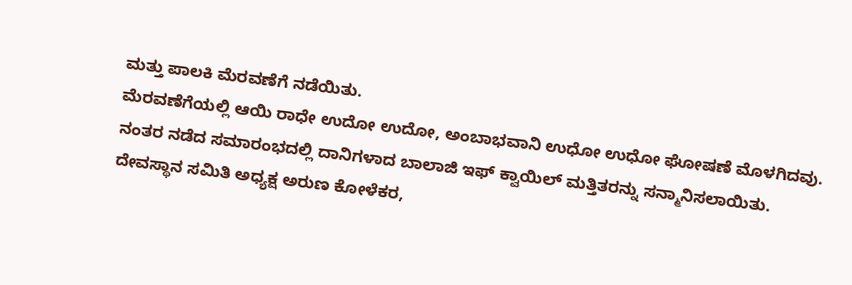ಮತ್ತು ಪಾಲಕಿ ಮೆರವಣೆಗೆ ನಡೆಯಿತು.
ಮೆರವಣೆಗೆಯಲ್ಲಿ ಆಯಿ ರಾಧೇ ಉದೋ ಉದೋ, ಅಂಬಾಭವಾನಿ ಉಧೋ ಉಧೋ ಘೋಷಣೆ ಮೊಳಗಿದವು.
ನಂತರ ನಡೆದ ಸಮಾರಂಭದಲ್ಲಿ ದಾನಿಗಳಾದ ಬಾಲಾಜಿ ಇಫ್ ಕ್ವಾಯಿಲ್ ಮತ್ತಿತರನ್ನು ಸನ್ಮಾನಿಸಲಾಯಿತು.
ದೇವಸ್ಥಾನ ಸಮಿತಿ ಅಧ್ಯಕ್ಷ ಅರುಣ ಕೋಳೆಕರ,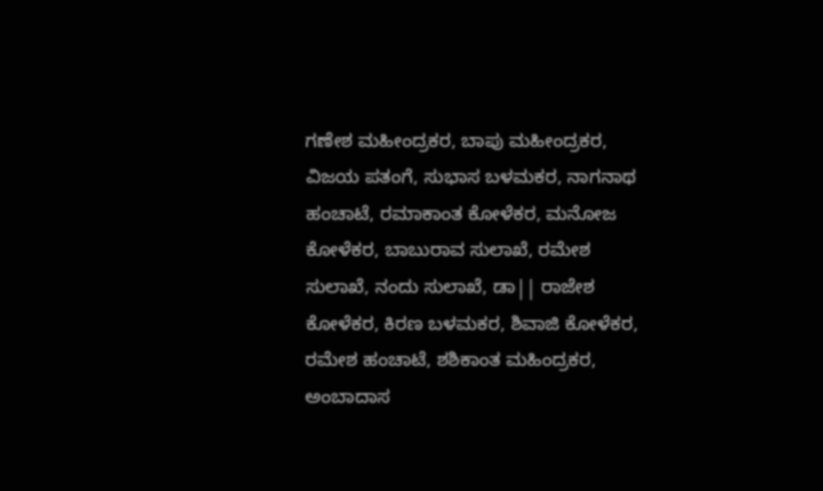ಗಣೇಶ ಮಹೀಂದ್ರಕರ, ಬಾಪು ಮಹೀಂದ್ರಕರ, ವಿಜಯ ಪತಂಗೆ, ಸುಭಾಸ ಬಳಮಕರ, ನಾಗನಾಥ ಹಂಚಾಟೆ, ರಮಾಕಾಂತ ಕೋಳೆಕರ, ಮನೋಜ ಕೋಳೆಕರ, ಬಾಬುರಾವ ಸುಲಾಖೆ, ರಮೇಶ ಸುಲಾಖೆ, ನಂದು ಸುಲಾಖೆ, ಡಾ|| ರಾಜೇಶ ಕೋಳೆಕರ, ಕಿರಣ ಬಳಮಕರ, ಶಿವಾಜಿ ಕೋಳೆಕರ, ರಮೇಶ ಹಂಚಾಟೆ, ಶಶಿಕಾಂತ ಮಹಿಂದ್ರಕರ, ಅಂಬಾದಾಸ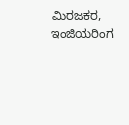ಮಿರಜಕರ, ಇಂಜಿಯರಿಂಗ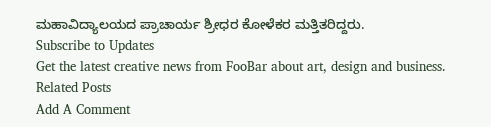ಮಹಾವಿದ್ಯಾಲಯದ ಪ್ರಾಚಾರ್ಯ ಶ್ರೀಧರ ಕೋಳೆಕರ ಮತ್ತಿತರಿದ್ದರು.
Subscribe to Updates
Get the latest creative news from FooBar about art, design and business.
Related Posts
Add A Comment